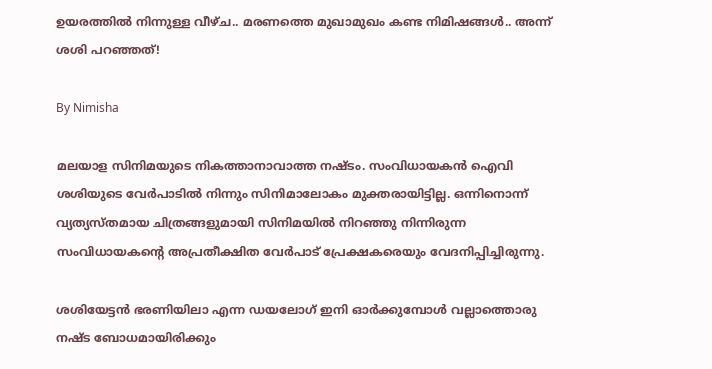ഉയരത്തില്‍ നിന്നുള്ള വീഴ്ച.. മരണത്തെ മുഖാമുഖം കണ്ട നിമിഷങ്ങള്‍.. അന്ന് ശശി പറഞ്ഞത്!

By Nimisha

മലയാള സിനിമയുടെ നികത്താനാവാത്ത നഷ്ടം. സംവിധായകന്‍ ഐവി ശശിയുടെ വേര്‍പാടില്‍ നിന്നും സിനിമാലോകം മുക്തരായിട്ടില്ല. ഒന്നിനൊന്ന് വ്യത്യസ്തമായ ചിത്രങ്ങളുമായി സിനിമയില്‍ നിറഞ്ഞു നിന്നിരുന്ന സംവിധായകന്റെ അപ്രതീക്ഷിത വേര്‍പാട് പ്രേക്ഷകരെയും വേദനിപ്പിച്ചിരുന്നു.

ശശിയേട്ടന്‍ ഭരണിയിലാ എന്ന ഡയലോഗ് ഇനി ഓര്‍ക്കുമ്പോള്‍ വല്ലാത്തൊരു നഷ്ട ബോധമായിരിക്കും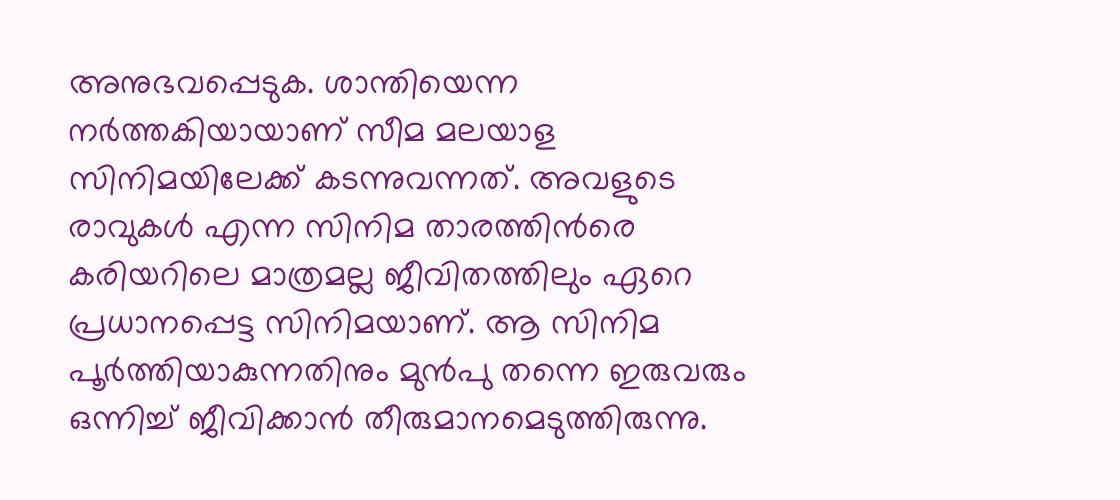അനുഭവപ്പെടുക. ശാന്തിയെന്ന നര്‍ത്തകിയായാണ് സീമ മലയാള സിനിമയിലേക്ക് കടന്നുവന്നത്. അവളുടെ രാവുകള്‍ എന്ന സിനിമ താരത്തിന്‍രെ കരിയറിലെ മാത്രമല്ല ജീവിതത്തിലും ഏറെ പ്രധാനപ്പെട്ട സിനിമയാണ്. ആ സിനിമ പൂര്‍ത്തിയാകുന്നതിനും മുന്‍പു തന്നെ ഇരുവരും ഒന്നിച്ച് ജീവിക്കാന്‍ തീരുമാനമെടുത്തിരുന്നു.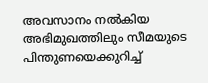അവസാനം നല്‍കിയ അഭിമുഖത്തിലും സീമയുടെ പിന്തുണയെക്കുറിച്ച്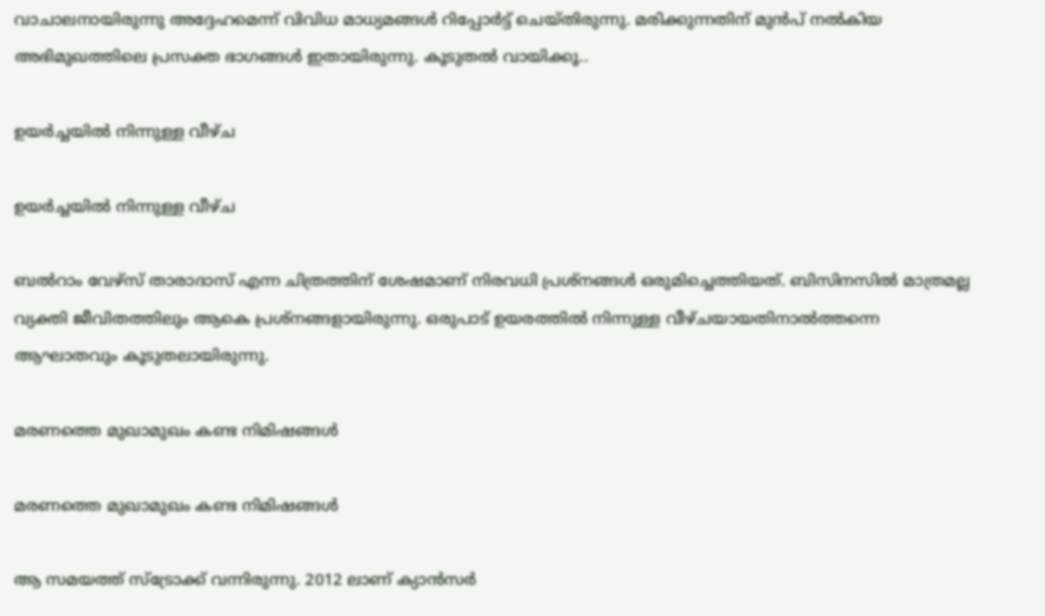വാചാലനായിരുന്നു അദ്ദേഹമെന്ന് വിവിധ മാധ്യമങ്ങള്‍ റിപ്പോര്‍ട്ട് ചെയ്തിരുന്നു. മരിക്കുന്നതിന് മുന്‍പ് നല്‍കിയ അഭിമുഖത്തിലെ പ്രസക്ത ഭാഗങ്ങള്‍ ഇതായിരുന്നു. കൂടുതല്‍ വായിക്കൂ..

ഉയര്‍ച്ചയില്‍ നിന്നുള്ള വീഴ്ച

ഉയര്‍ച്ചയില്‍ നിന്നുള്ള വീഴ്ച

ബല്‍റാം വേഴ്‌സ് താരാദാസ് എന്ന ചിത്രത്തിന് ശേഷമാണ് നിരവധി പ്രശ്‌നങ്ങള്‍ ഒരുമിച്ചെത്തിയത്. ബിസിനസില്‍ മാത്രമല്ല വ്യക്തി ജീവിതത്തിലും ആകെ പ്രശ്‌നങ്ങളായിരുന്നു. ഒരുപാട് ഉയരത്തില്‍ നിന്നുള്ള വീഴ്ചയായതിനാല്‍ത്തന്നെ ആഘാതവും കൂടുതലായിരുന്നു.

മരണത്തെ മുഖാമുഖം കണ്ട നിമിഷങ്ങള്‍

മരണത്തെ മുഖാമുഖം കണ്ട നിമിഷങ്ങള്‍

ആ സമയത്ത് സ്‌ട്രോക്ക് വന്നിരുന്നു. 2012 ലാണ് ക്യാന്‍സര്‍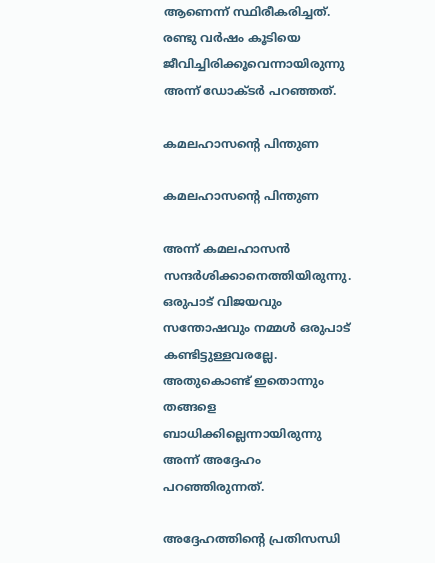ആണെന്ന് സ്ഥിരീകരിച്ചത്. രണ്ടു വര്‍ഷം കൂടിയെ ജീവിച്ചിരിക്കൂവെന്നായിരുന്നു അന്ന് ഡോക്ടര്‍ പറഞ്ഞത്.

കമലഹാസന്റെ പിന്തുണ

കമലഹാസന്റെ പിന്തുണ

അന്ന് കമലഹാസന്‍ സന്ദര്‍ശിക്കാനെത്തിയിരുന്നു. ഒരുപാട് വിജയവും സന്തോഷവും നമ്മള്‍ ഒരുപാട് കണ്ടിട്ടുള്ളവരല്ലേ. അതുകൊണ്ട് ഇതൊന്നും തങ്ങളെ ബാധിക്കില്ലെന്നായിരുന്നു അന്ന് അദ്ദേഹം പറഞ്ഞിരുന്നത്.

അദ്ദേഹത്തിന്റെ പ്രതിസന്ധി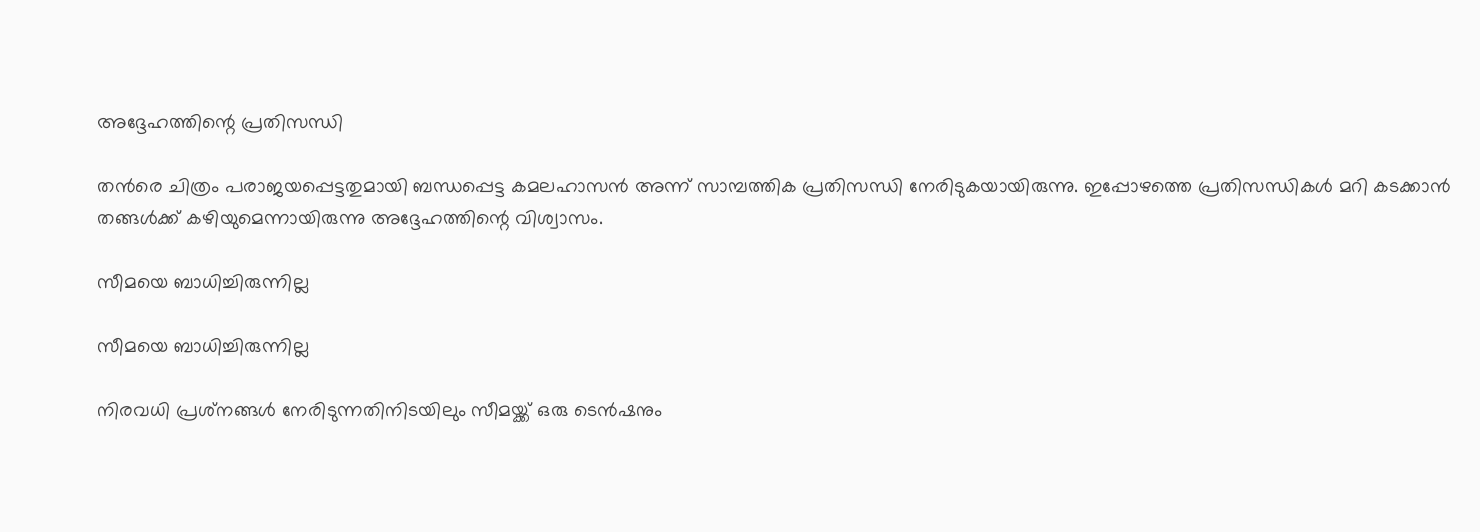അദ്ദേഹത്തിന്റെ പ്രതിസന്ധി

തന്‍രെ ചിത്രം പരാജയപ്പെട്ടതുമായി ബന്ധപ്പെട്ട കമലഹാസന്‍ അന്ന് സാമ്പത്തിക പ്രതിസന്ധി നേരിടുകയായിരുന്നു. ഇപ്പോഴത്തെ പ്രതിസന്ധികള്‍ മറി കടക്കാന്‍ തങ്ങള്‍ക്ക് കഴിയുമെന്നായിരുന്നു അദ്ദേഹത്തിന്റെ വിശ്വാസം.

സീമയെ ബാധിച്ചിരുന്നില്ല

സീമയെ ബാധിച്ചിരുന്നില്ല

നിരവധി പ്രശ്‌നങ്ങള്‍ നേരിടുന്നതിനിടയിലും സീമയ്ക്ക് ഒരു ടെന്‍ഷനും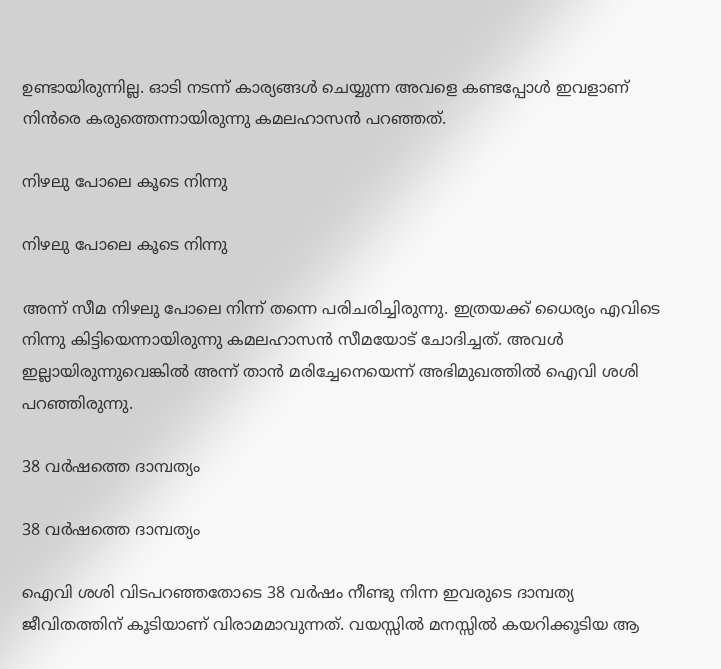ഉണ്ടായിരുന്നില്ല. ഓടി നടന്ന് കാര്യങ്ങള്‍ ചെയ്യുന്ന അവളെ കണ്ടപ്പോള്‍ ഇവളാണ് നിന്‍രെ കരുത്തെന്നായിരുന്നു കമലഹാസന്‍ പറഞ്ഞത്.

നിഴലു പോലെ കൂടെ നിന്നു

നിഴലു പോലെ കൂടെ നിന്നു

അന്ന് സീമ നിഴലു പോലെ നിന്ന് തന്നെ പരിചരിച്ചിരുന്നു. ഇത്രയക്ക് ധൈര്യം എവിടെ നിന്നു കിട്ടിയെന്നായിരുന്നു കമലഹാസന്‍ സീമയോട് ചോദിച്ചത്. അവള്‍ ഇല്ലായിരുന്നുവെങ്കില്‍ അന്ന് താന്‍ മരിച്ചേനെയെന്ന് അഭിമുഖത്തില്‍ ഐവി ശശി പറഞ്ഞിരുന്നു.

38 വര്‍ഷത്തെ ദാമ്പത്യം

38 വര്‍ഷത്തെ ദാമ്പത്യം

ഐവി ശശി വിടപറഞ്ഞതോടെ 38 വര്‍ഷം നീണ്ടു നിന്ന ഇവരുടെ ദാമ്പത്യ ജീവിതത്തിന് കൂടിയാണ് വിരാമമാവുന്നത്. വയസ്സില്‍ മനസ്സില്‍ കയറിക്കൂടിയ ആ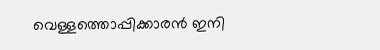വെള്ളത്തൊപ്പിക്കാരന്‍ ഇനി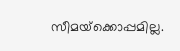സീമയ്‌ക്കൊപ്പമില്ല.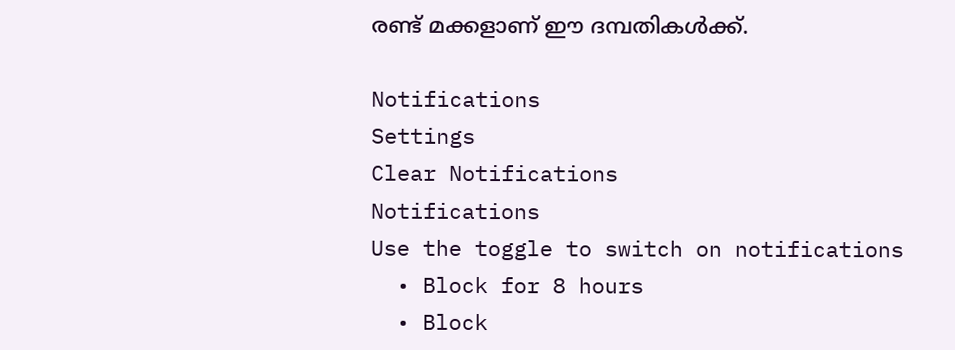രണ്ട് മക്കളാണ് ഈ ദമ്പതികള്‍ക്ക്.

Notifications
Settings
Clear Notifications
Notifications
Use the toggle to switch on notifications
  • Block for 8 hours
  • Block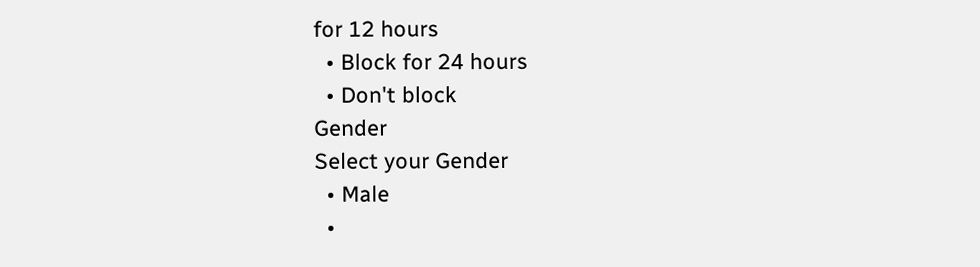for 12 hours
  • Block for 24 hours
  • Don't block
Gender
Select your Gender
  • Male
  •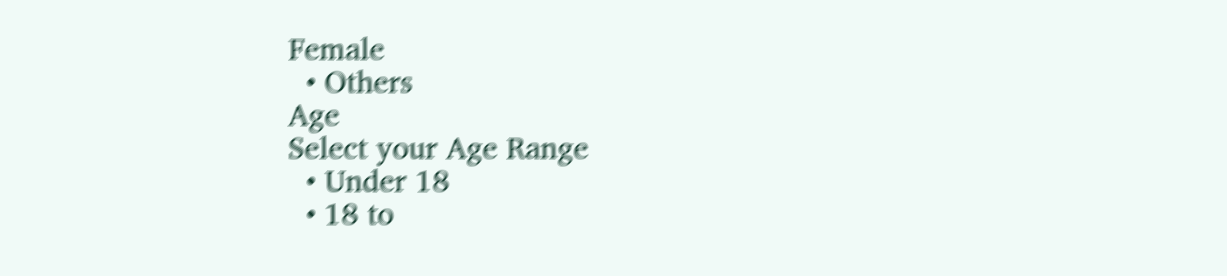Female
  • Others
Age
Select your Age Range
  • Under 18
  • 18 to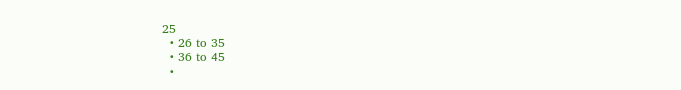25
  • 26 to 35
  • 36 to 45
  •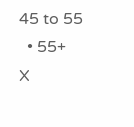45 to 55
  • 55+
X